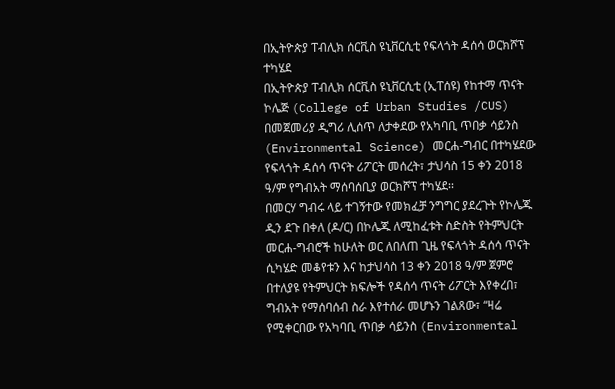በኢትዮጵያ ፐብሊክ ሰርቪስ ዩኒቨርሲቲ የፍላጎት ዳሰሳ ወርክሾፕ ተካሄደ
በኢትዮጵያ ፐብሊክ ሰርቪስ ዩኒቨርሲቲ (ኢፐሰዩ) የከተማ ጥናት ኮሌጅ (College of Urban Studies /CUS) በመጀመሪያ ዲግሪ ሊሰጥ ለታቀደው የአካባቢ ጥበቃ ሳይንስ (Environmental Science) መርሐ-ግብር በተካሄደው የፍላጎት ዳሰሳ ጥናት ሪፖርት መሰረት፣ ታህሳስ 15 ቀን 2018 ዓ/ም የግብአት ማሰባሰቢያ ወርክሾፕ ተካሄደ፡፡
በመርሃ ግብሩ ላይ ተገኝተው የመክፈቻ ንግግር ያደረጉት የኮሌጁ ዲን ደጉ በቀለ (ዶ/ር) በኮሌጁ ለሚከፈቱት ስድስት የትምህርት መርሐ-ግብሮች ከሁለት ወር ለበለጠ ጊዜ የፍላጎት ዳሰሳ ጥናት ሲካሄድ መቆየቱን እና ከታህሳስ 13 ቀን 2018 ዓ/ም ጀምሮ በተለያዩ የትምህርት ክፍሎች የዳሰሳ ጥናት ሪፖርት እየቀረበ፣ ግብአት የማሰባሰብ ስራ እየተሰራ መሆኑን ገልጸው፣ “ዛሬ የሚቀርበው የአካባቢ ጥበቃ ሳይንስ (Environmental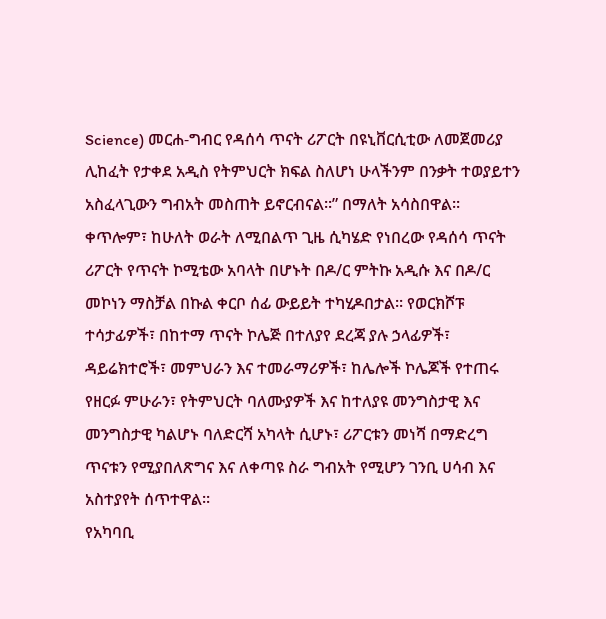Science) መርሐ-ግብር የዳሰሳ ጥናት ሪፖርት በዩኒቨርሲቲው ለመጀመሪያ ሊከፈት የታቀደ አዲስ የትምህርት ክፍል ስለሆነ ሁላችንም በንቃት ተወያይተን አስፈላጊውን ግብአት መስጠት ይኖርብናል፡፡” በማለት አሳስበዋል፡፡
ቀጥሎም፣ ከሁለት ወራት ለሚበልጥ ጊዜ ሲካሄድ የነበረው የዳሰሳ ጥናት ሪፖርት የጥናት ኮሚቴው አባላት በሆኑት በዶ/ር ምትኩ አዲሱ እና በዶ/ር መኮነን ማስቻል በኩል ቀርቦ ሰፊ ውይይት ተካሂዶበታል፡፡ የወርክሾፑ ተሳታፊዎች፣ በከተማ ጥናት ኮሌጅ በተለያየ ደረጃ ያሉ ኃላፊዎች፣ ዳይሬክተሮች፣ መምህራን እና ተመራማሪዎች፣ ከሌሎች ኮሌጆች የተጠሩ የዘርፉ ምሁራን፣ የትምህርት ባለሙያዎች እና ከተለያዩ መንግስታዊ እና መንግስታዊ ካልሆኑ ባለድርሻ አካላት ሲሆኑ፣ ሪፖርቱን መነሻ በማድረግ ጥናቱን የሚያበለጽግና እና ለቀጣዩ ስራ ግብአት የሚሆን ገንቢ ሀሳብ እና አስተያየት ሰጥተዋል፡፡
የአካባቢ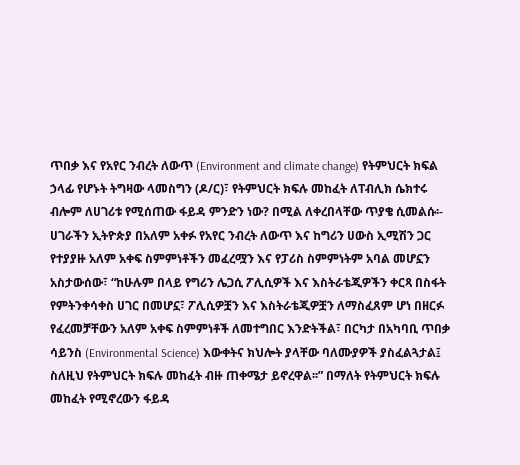ጥበቃ እና የአየር ንብረት ለውጥ (Environment and climate change) የትምህርት ክፍል ኃላፊ የሆኑት ትግዛው ላመስግን (ዶ/ር)፣ የትምህርት ክፍሉ መከፈት ለፐብሊክ ሴክተሩ ብሎም ለሀገሪቱ የሚሰጠው ፋይዳ ምንድን ነው? በሚል ለቀረበላቸው ጥያቄ ሲመልሱ፡- ሀገራችን ኢትዮጵያ በአለም አቀፉ የአየር ንብረት ለውጥ እና ከግሪን ሀውስ ኢሚሽን ጋር የተያያዙ አለም አቀፍ ስምምነቶችን መፈረሟን እና የፓሪስ ስምምነትም አባል መሆኗን አስታውሰው፣ “ከሁሉም በላይ የግሪን ሌጋሲ ፖሊሲዎች እና እስትራቴጂዎችን ቀርጻ በስፋት የምትንቀሳቀስ ሀገር በመሆኗ፣ ፖሊሲዎቿን እና እስትራቴጂዎቿን ለማስፈጸም ሆነ በዘርፉ የፈረመቻቸውን አለም አቀፍ ስምምነቶች ለመተግበር እንድትችል፣ በርካታ በአካባቢ ጥበቃ ሳይንስ (Environmental Science) እውቀትና ክህሎት ያላቸው ባለሙያዎች ያስፈልጓታል፤ ስለዚህ የትምህርት ክፍሉ መከፈት ብዙ ጠቀሜታ ይኖረዋል፡፡” በማለት የትምህርት ክፍሉ መከፈት የሚኖረውን ፋይዳ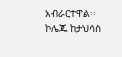አብራርተዋል፡፡
ኮሌጁ ከታህሳስ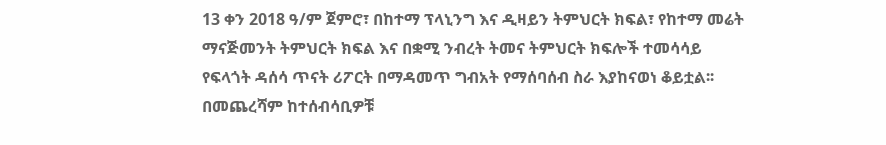13 ቀን 2018 ዓ/ም ጀምሮ፣ በከተማ ፕላኒንግ እና ዲዛይን ትምህርት ክፍል፣ የከተማ መሬት ማናጅመንት ትምህርት ክፍል እና በቋሚ ንብረት ትመና ትምህርት ክፍሎች ተመሳሳይ የፍላጎት ዳሰሳ ጥናት ሪፖርት በማዳመጥ ግብአት የማሰባሰብ ስራ እያከናወነ ቆይቷል፡፡ በመጨረሻም ከተሰብሳቢዎቹ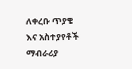ለቀረቡ ጥያቄ እና አስተያየቶች ማብራሪያ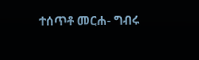ተሰጥቶ መርሐ- ግብሩ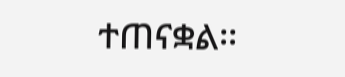ተጠናቋል፡፡